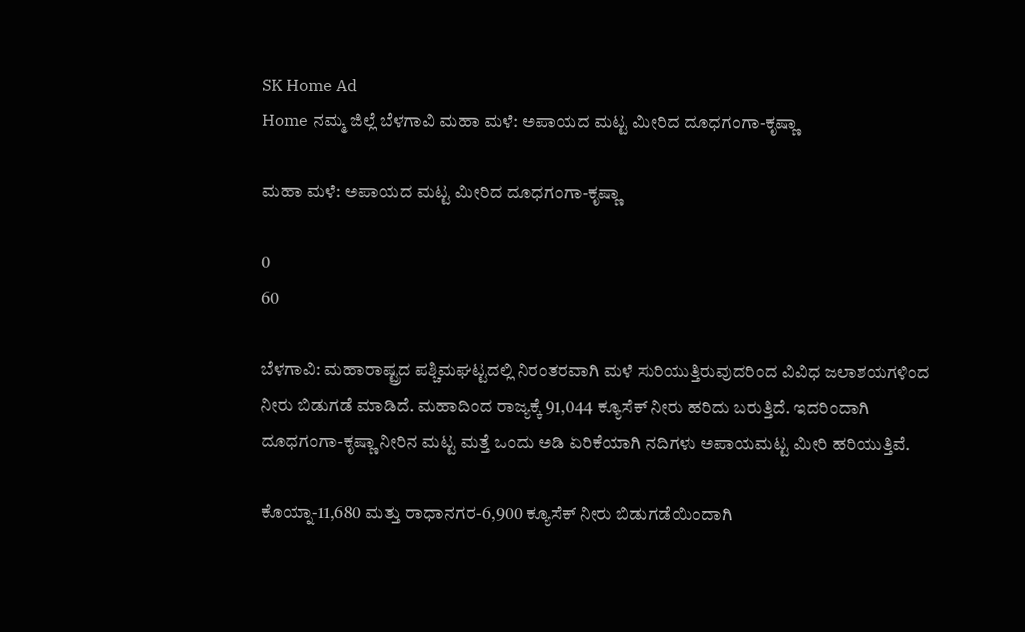SK Home Ad
Home ನಮ್ಮ ಜಿಲ್ಲೆ ಬೆಳಗಾವಿ ಮಹಾ ಮಳೆ: ಅಪಾಯದ ಮಟ್ಟ ಮೀರಿದ ದೂಧಗಂಗಾ-ಕೃಷ್ಣಾ

ಮಹಾ ಮಳೆ: ಅಪಾಯದ ಮಟ್ಟ ಮೀರಿದ ದೂಧಗಂಗಾ-ಕೃಷ್ಣಾ

0
60

ಬೆಳಗಾವಿ: ಮಹಾರಾಷ್ಟ್ರದ ಪಶ್ಚಿಮಘಟ್ಟದಲ್ಲಿ ನಿರಂತರವಾಗಿ ಮಳೆ ಸುರಿಯುತ್ತಿರುವುದರಿಂದ ವಿವಿಧ ಜಲಾಶಯಗಳಿಂದ ನೀರು ಬಿಡುಗಡೆ ಮಾಡಿದೆ. ಮಹಾದಿಂದ ರಾಜ್ಯಕ್ಕೆ 91,044 ಕ್ಯೂಸೆಕ್ ನೀರು ಹರಿದು ಬರುತ್ತಿದೆ. ಇದರಿಂದಾಗಿ ದೂಧಗಂಗಾ-ಕೃಷ್ಣಾ ನೀರಿನ ಮಟ್ಟ ಮತ್ತೆ ಒಂದು ಅಡಿ ಏರಿಕೆಯಾಗಿ ನದಿಗಳು ಅಪಾಯಮಟ್ಟ ಮೀರಿ ಹರಿಯುತ್ತಿವೆ.

ಕೊಯ್ನಾ-11,680 ಮತ್ತು ರಾಧಾನಗರ-6,900 ಕ್ಯೂಸೆಕ್ ನೀರು ಬಿಡುಗಡೆಯಿಂದಾಗಿ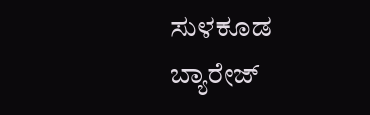ಸುಳಕೂಡ ಬ್ಯಾರೇಜ್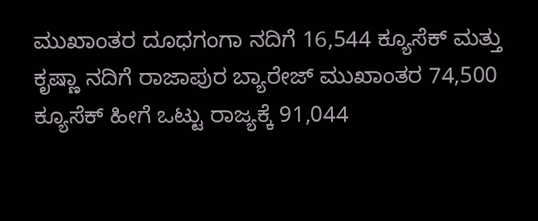ಮುಖಾಂತರ ದೂಧಗಂಗಾ ನದಿಗೆ 16,544 ಕ್ಯೂಸೆಕ್ ಮತ್ತು ಕೃಷ್ಣಾ ನದಿಗೆ ರಾಜಾಪುರ ಬ್ಯಾರೇಜ್ ಮುಖಾಂತರ 74,500 ಕ್ಯೂಸೆಕ್ ಹೀಗೆ ಒಟ್ಟು ರಾಜ್ಯಕ್ಕೆ 91,044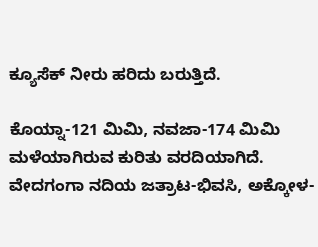ಕ್ಯೂಸೆಕ್ ನೀರು ಹರಿದು ಬರುತ್ತಿದೆ.

ಕೊಯ್ನಾ-121 ಮಿಮಿ, ನವಜಾ-174 ಮಿಮಿ ಮಳೆಯಾಗಿರುವ ಕುರಿತು ವರದಿಯಾಗಿದೆ. ವೇದಗಂಗಾ ನದಿಯ ಜತ್ರಾಟ-ಭಿವಸಿ, ಅಕ್ಕೋಳ-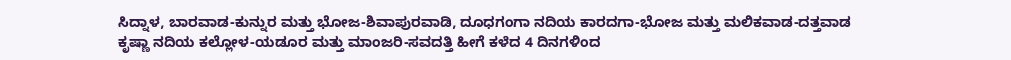ಸಿದ್ನಾಳ, ಬಾರವಾಡ-ಕುನ್ನುರ ಮತ್ತು ಭೋಜ-ಶಿವಾಪುರವಾಡಿ, ದೂಧಗಂಗಾ ನದಿಯ ಕಾರದಗಾ-ಭೋಜ ಮತ್ತು ಮಲಿಕವಾಡ-ದತ್ತವಾಡ ಕೃಷ್ಣಾ ನದಿಯ ಕಲ್ಲೋಳ-ಯಡೂರ ಮತ್ತು ಮಾಂಜರಿ-ಸವದತ್ತಿ ಹೀಗೆ ಕಳೆದ 4 ದಿನಗಳಿಂದ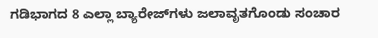ಗಡಿಭಾಗದ 8 ಎಲ್ಲಾ ಬ್ಯಾರೇಜ್‌ಗಳು ಜಲಾವೃತಗೊಂಡು ಸಂಚಾರ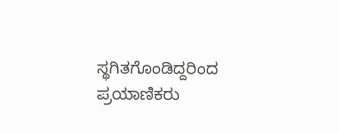ಸ್ಥಗಿತಗೊಂಡಿದ್ದರಿಂದ ಪ್ರಯಾಣಿಕರು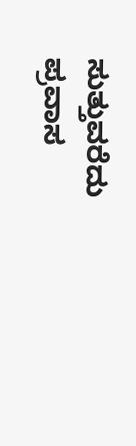ಸುತ್ತುವರೆದು ಪ್ರವಾಸ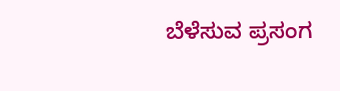ಬೆಳೆಸುವ ಪ್ರಸಂಗ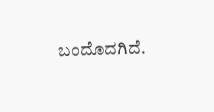ಬಂದೊದಗಿದೆ.